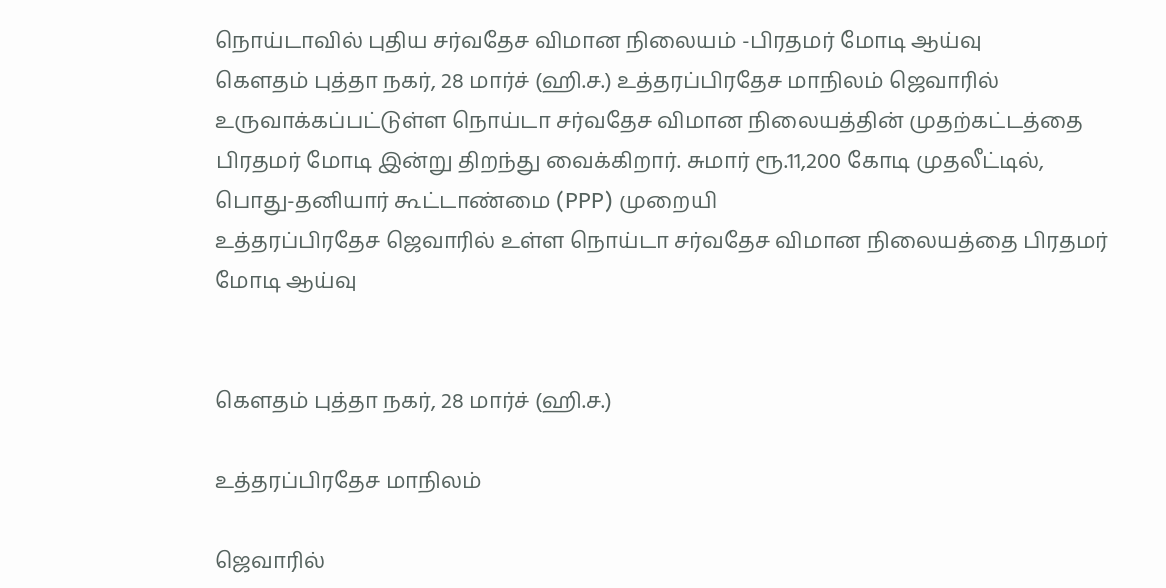நொய்டாவில் புதிய சர்வதேச விமான நிலையம் -பிரதமர் மோடி ஆய்வு
கௌதம் புத்தா நகர், 28 மார்ச் (ஹி.ச.) உத்தரப்பிரதேச மாநிலம் ஜெவாரில் உருவாக்கப்பட்டுள்ள நொய்டா சர்வதேச விமான நிலையத்தின் முதற்கட்டத்தை பிரதமர் மோடி இன்று திறந்து வைக்கிறார். சுமார் ரூ.11,200 கோடி முதலீட்டில், பொது-தனியார் கூட்டாண்மை (PPP) முறையி
உத்தரப்பிரதேச ஜெவாரில் உள்ள நொய்டா சர்வதேச விமான நிலையத்தை பிரதமர் மோடி ஆய்வு


கௌதம் புத்தா நகர், 28 மார்ச் (ஹி.ச.)

உத்தரப்பிரதேச மாநிலம்

ஜெவாரில்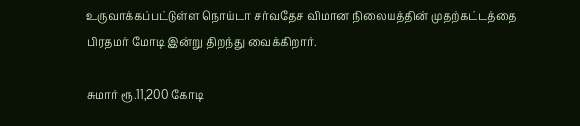உருவாக்கப்பட்டுள்ள நொய்டா சர்வதேச விமான நிலையத்தின் முதற்கட்டத்தை பிரதமர் மோடி இன்று திறந்து வைக்கிறார்.

சுமார் ரூ.11,200 கோடி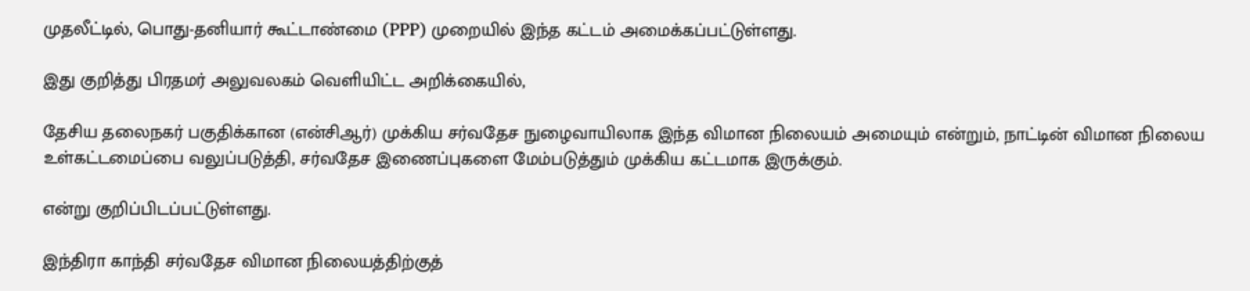முதலீட்டில், பொது-தனியார் கூட்டாண்மை (PPP) முறையில் இந்த கட்டம் அமைக்கப்பட்டுள்ளது.

இது குறித்து பிரதமர் அலுவலகம் வெளியிட்ட அறிக்கையில்,

தேசிய தலைநகர் பகுதிக்கான (என்சிஆர்) முக்கிய சர்வதேச நுழைவாயிலாக இந்த விமான நிலையம் அமையும் என்றும், நாட்டின் விமான நிலைய உள்கட்டமைப்பை வலுப்படுத்தி, சர்வதேச இணைப்புகளை மேம்படுத்தும் முக்கிய கட்டமாக இருக்கும்.

என்று குறிப்பிடப்பட்டுள்ளது.

இந்திரா காந்தி சர்வதேச விமான நிலையத்திற்குத்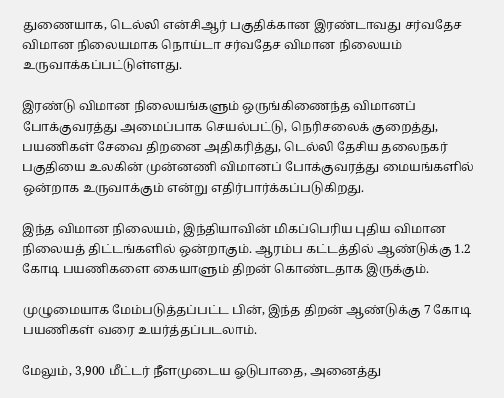துணையாக, டெல்லி என்சிஆர் பகுதிக்கான இரண்டாவது சர்வதேச விமான நிலையமாக நொய்டா சர்வதேச விமான நிலையம் உருவாக்கப்பட்டுள்ளது.

இரண்டு விமான நிலையங்களும் ஒருங்கிணைந்த விமானப் போக்குவரத்து அமைப்பாக செயல்பட்டு, நெரிசலைக் குறைத்து, பயணிகள் சேவை திறனை அதிகரித்து, டெல்லி தேசிய தலைநகர் பகுதியை உலகின் முன்னணி விமானப் போக்குவரத்து மையங்களில் ஒன்றாக உருவாக்கும் என்று எதிர்பார்க்கப்படுகிறது.

இந்த விமான நிலையம், இந்தியாவின் மிகப்பெரிய புதிய விமான நிலையத் திட்டங்களில் ஒன்றாகும். ஆரம்ப கட்டத்தில் ஆண்டுக்கு 1.2 கோடி பயணிகளை கையாளும் திறன் கொண்டதாக இருக்கும்.

முழுமையாக மேம்படுத்தப்பட்ட பின், இந்த திறன் ஆண்டுக்கு 7 கோடி பயணிகள் வரை உயர்த்தப்படலாம்.

மேலும், 3,900 மீட்டர் நீளமுடைய ஓடுபாதை, அனைத்து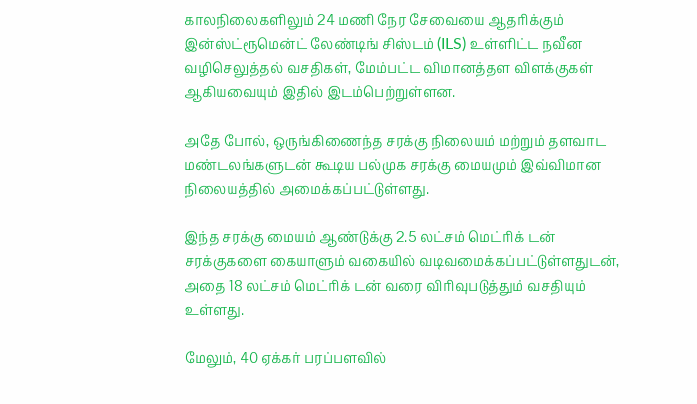காலநிலைகளிலும் 24 மணி நேர சேவையை ஆதரிக்கும் இன்ஸ்ட்ரூமென்ட் லேண்டிங் சிஸ்டம் (ILS) உள்ளிட்ட நவீன வழிசெலுத்தல் வசதிகள், மேம்பட்ட விமானத்தள விளக்குகள் ஆகியவையும் இதில் இடம்பெற்றுள்ளன.

அதே போல், ஒருங்கிணைந்த சரக்கு நிலையம் மற்றும் தளவாட மண்டலங்களுடன் கூடிய பல்முக சரக்கு மையமும் இவ்விமான நிலையத்தில் அமைக்கப்பட்டுள்ளது.

இந்த சரக்கு மையம் ஆண்டுக்கு 2.5 லட்சம் மெட்ரிக் டன் சரக்குகளை கையாளும் வகையில் வடிவமைக்கப்பட்டுள்ளதுடன், அதை 18 லட்சம் மெட்ரிக் டன் வரை விரிவுபடுத்தும் வசதியும் உள்ளது.

மேலும், 40 ஏக்கர் பரப்பளவில்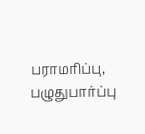பராமரிப்பு, பழுதுபார்ப்பு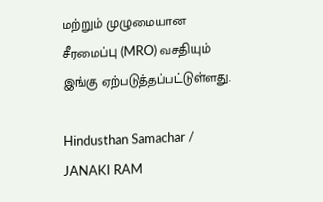மற்றும் முழுமையான சீரமைப்பு (MRO) வசதியும் இங்கு ஏற்படுத்தப்பட்டுள்ளது.

Hindusthan Samachar / JANAKI RAM